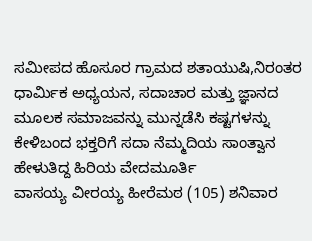ಸಮೀಪದ ಹೊಸೂರ ಗ್ರಾಮದ ಶತಾಯುಷಿ,ನಿರಂತರ ಧಾರ್ಮಿಕ ಅಧ್ಯಯನ, ಸದಾಚಾರ ಮತ್ತು ಜ್ಞಾನದ ಮೂಲಕ ಸಮಾಜವನ್ನು ಮುನ್ನಡೆಸಿ ಕಷ್ಟಗಳನ್ನು ಕೇಳಿಬಂದ ಭಕ್ತರಿಗೆ ಸದಾ ನೆಮ್ಮದಿಯ ಸಾಂತ್ವಾನ ಹೇಳುತಿದ್ದ ಹಿರಿಯ ವೇದಮೂರ್ತಿ
ವಾಸಯ್ಯ ವೀರಯ್ಯ ಹೀರೆಮಠ (105) ಶನಿವಾರ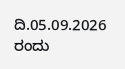ದಿ.05.09.2026 ರಂದು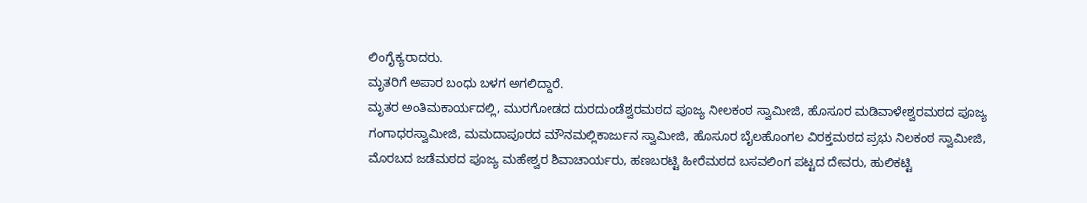ಲಿಂಗೈಕ್ಯರಾದರು.
ಮೃತರಿಗೆ ಅಪಾರ ಬಂಧು ಬಳಗ ಅಗಲಿದ್ದಾರೆ.
ಮೃತರ ಅಂತಿಮಕಾರ್ಯದಲ್ಲಿ, ಮುರಗೋಡದ ದುರದುಂಡೆಶ್ವರಮಠದ ಪೂಜ್ಯ ನೀಲಕಂಠ ಸ್ವಾಮೀಜಿ, ಹೊಸೂರ ಮಡಿವಾಳೇಶ್ವರಮಠದ ಪೂಜ್ಯ ಗಂಗಾಧರಸ್ವಾಮೀಜಿ, ಮಮದಾಪೂರದ ಮೌನಮಲ್ಲಿಕಾರ್ಜುನ ಸ್ವಾಮೀಜಿ, ಹೊಸೂರ ಬೈಲಹೊಂಗಲ ವಿರಕ್ತಮಠದ ಪ್ರಭು ನಿಲಕಂಠ ಸ್ವಾಮೀಜಿ, ಮೊರಬದ ಜಡೆಮಠದ ಪೂಜ್ಯ ಮಹೇಶ್ವರ ಶಿವಾಚಾರ್ಯರು, ಹಣಬರಟ್ಟಿ ಹೀರೆಮಠದ ಬಸವಲಿಂಗ ಪಟ್ಟದ ದೇವರು, ಹುಲಿಕಟ್ಟಿ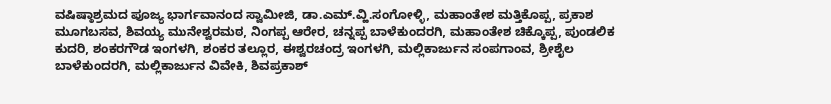ವಷಿಷ್ಠಾಶ್ರಮದ ಪೂಜ್ಯ ಭಾರ್ಗವಾನಂದ ಸ್ವಾಮೀಜಿ, ಡಾ.ಎಮ್.ವ್ಹಿ.ಸಂಗೋಳ್ಳಿ, ಮಹಾಂತೇಶ ಮತ್ತಿಕೊಪ್ಪ, ಪ್ರಕಾಶ ಮೂಗಬಸವ, ಶಿವಯ್ಯ ಮುನೇಶ್ವರಮಠ, ನಿಂಗಪ್ಪ ಆರೇರ, ಚನ್ನಪ್ಪ ಬಾಳೆಕುಂದರಗಿ, ಮಹಾಂತೇಶ ಚಿಕ್ಕೊಪ್ಪ, ಪುಂಡಲಿಕ ಕುದರಿ, ಶಂಕರಗೌಡ ಇಂಗಳಗಿ, ಶಂಕರ ತಲ್ಲೂರ, ಈಶ್ವರಚಂದ್ರ ಇಂಗಳಗಿ, ಮಲ್ಲಿಕಾರ್ಜುನ ಸಂಪಗಾಂವ, ಶ್ರೀಶೈಲ ಬಾಳೆಕುಂದರಗಿ, ಮಲ್ಲಿಕಾರ್ಜುನ ವಿವೇಕಿ, ಶಿವಪ್ರಕಾಶ್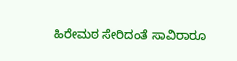ಹಿರೇಮಠ ಸೇರಿದಂತೆ ಸಾವಿರಾರೂ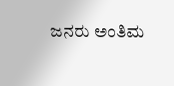ಜನರು ಅಂತಿಮ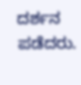ದರ್ಶನ ಪಡೆದರು.